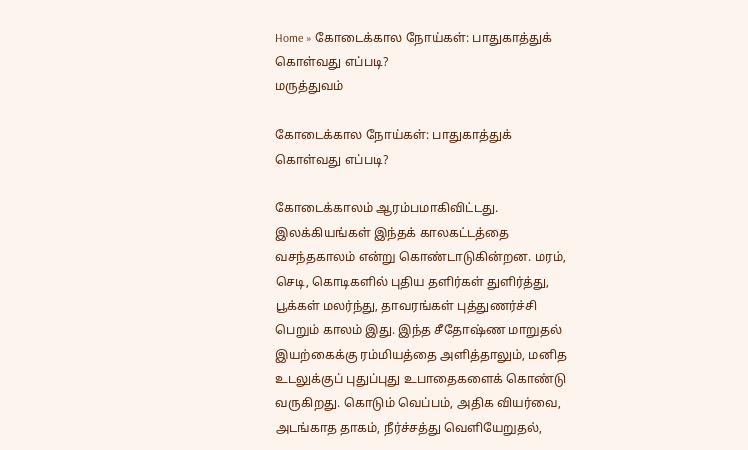Home » கோடைக்கால நோய்கள்: பாதுகாத்துக் கொள்வது எப்படி?
மருத்துவம்

கோடைக்கால நோய்கள்: பாதுகாத்துக் கொள்வது எப்படி?

கோடைக்காலம் ஆரம்பமாகிவிட்டது. இலக்கியங்கள் இந்தக் காலகட்டத்தை வசந்தகாலம் என்று கொண்டாடுகின்றன. மரம், செடி, கொடிகளில் புதிய தளிர்கள் துளிர்த்து, பூக்கள் மலர்ந்து, தாவரங்கள் புத்துணர்ச்சி பெறும் காலம் இது. இந்த சீதோஷ்ண மாறுதல் இயற்கைக்கு ரம்மியத்தை அளித்தாலும், மனித உடலுக்குப் புதுப்புது உபாதைகளைக் கொண்டு வருகிறது. கொடும் வெப்பம், அதிக வியர்வை, அடங்காத தாகம், நீர்ச்சத்து வெளியேறுதல்,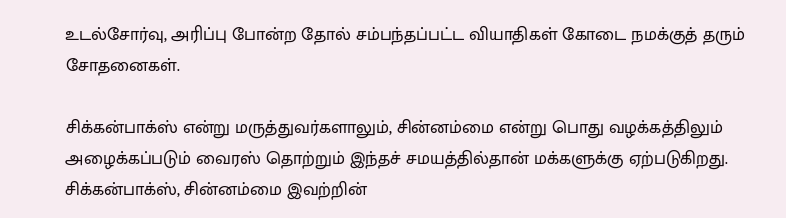உடல்சோர்வு, அரிப்பு போன்ற தோல் சம்பந்தப்பட்ட வியாதிகள் கோடை நமக்குத் தரும் சோதனைகள்.

சிக்கன்பாக்ஸ் என்று மருத்துவர்களாலும், சின்னம்மை என்று பொது வழக்கத்திலும் அழைக்கப்படும் வைரஸ் தொற்றும் இந்தச் சமயத்தில்தான் மக்களுக்கு ஏற்படுகிறது. சிக்கன்பாக்ஸ், சின்னம்மை இவற்றின்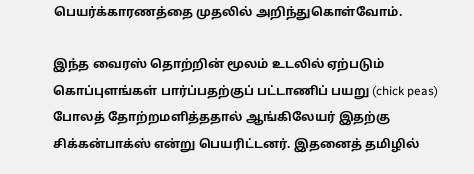பெயர்க்காரணத்தை முதலில் அறிந்துகொள்வோம்.

இந்த வைரஸ் தொற்றின் மூலம் உடலில் ஏற்படும் கொப்புளங்கள் பார்ப்பதற்குப் பட்டாணிப் பயறு (chick peas) போலத் தோற்றமளித்ததால் ஆங்கிலேயர் இதற்கு சிக்கன்பாக்ஸ் என்று பெயரிட்டனர். இதனைத் தமிழில்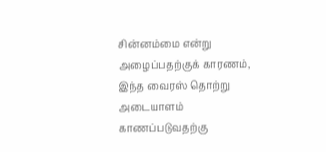சின்னம்மை என்று அழைப்பதற்குக் காரணம், இந்த வைரஸ் தொற்று அடையாளம் காணப்படுவதற்கு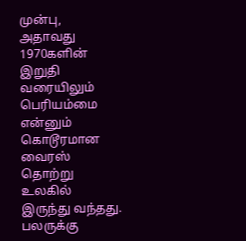முன்பு, அதாவது 1970களின் இறுதி வரையிலும் பெரியம்மை என்னும் கொடூரமான வைரஸ் தொற்று உலகில் இருந்து வந்தது. பலருக்கு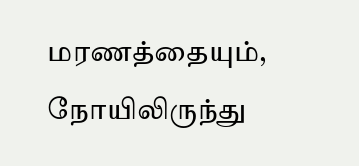மரணத்தையும், நோயிலிருந்து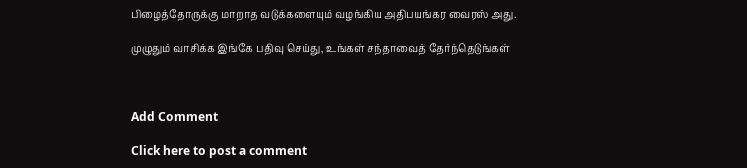பிழைத்தோருக்கு மாறாத வடுக்களையும் வழங்கிய அதிபயங்கர வைரஸ் அது.

முழுதும் வாசிக்க இங்கே பதிவு செய்து, உங்கள் சந்தாவைத் தேர்ந்தெடுங்கள்



Add Comment

Click here to post a comment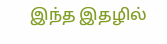இந்த இதழில்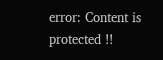error: Content is protected !!